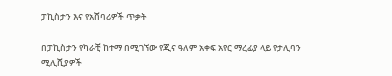ፓኪስታን እና የአሸባሪዎች ጥቃት

በፓኪስታን የካራቺ ከተማ በሚገኘው የጂና ዓለም አቀፍ አየር ማረፊያ ላይ የታሊባን ሚሊሺያዎች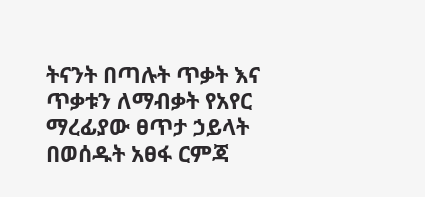ትናንት በጣሉት ጥቃት እና ጥቃቱን ለማብቃት የአየር ማረፊያው ፀጥታ ኃይላት በወሰዱት አፀፋ ርምጃ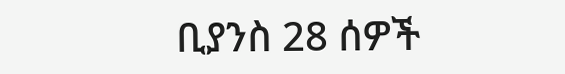ቢያንስ 28 ሰዎች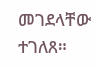መገደላቸው ተገለጸ።